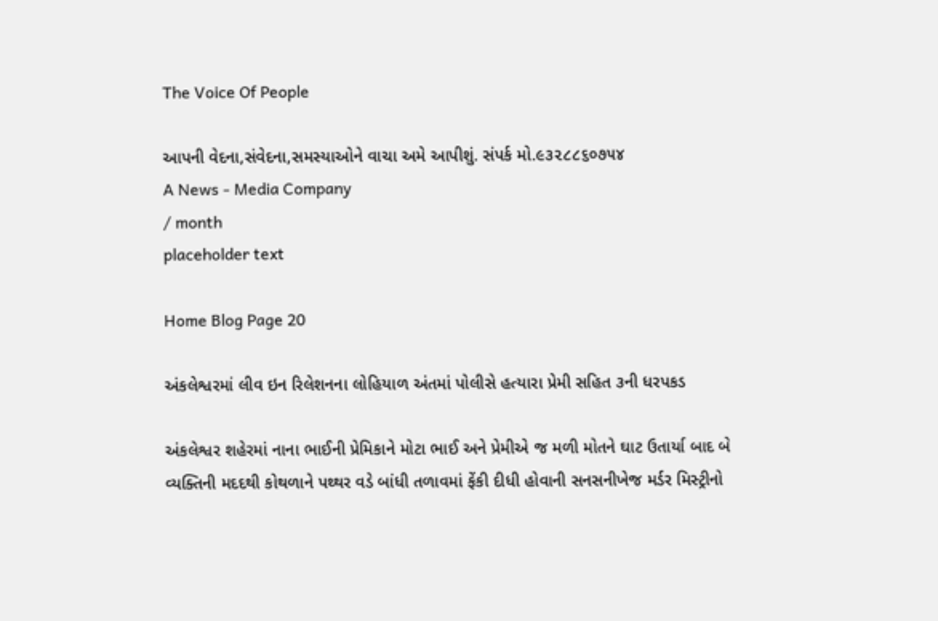The Voice Of People

આપની વેદના,સંવેદના,સમસ્યાઓને વાચા અમે આપીશું. સંપર્ક મો.૯૩૨૮૮૬૦૭૫૪
A News - Media Company
/ month
placeholder text

Home Blog Page 20

અંકલેશ્વરમાં લીવ ઇન રિલેશનના લોહિયાળ અંતમાં પોલીસે હત્યારા પ્રેમી સહિત ૩ની ધરપકડ

અંકલેશ્વર શહેરમાં નાના ભાઈની પ્રેમિકાને મોટા ભાઈ અને પ્રેમીએ જ મળી મોતને ઘાટ ઉતાર્યા બાદ બે વ્યક્તિની મદદથી કોથળાને પથ્થર વડે બાંધી તળાવમાં ફેંકી દીધી હોવાની સનસનીખેજ મર્ડર મિસ્ટ્રીનો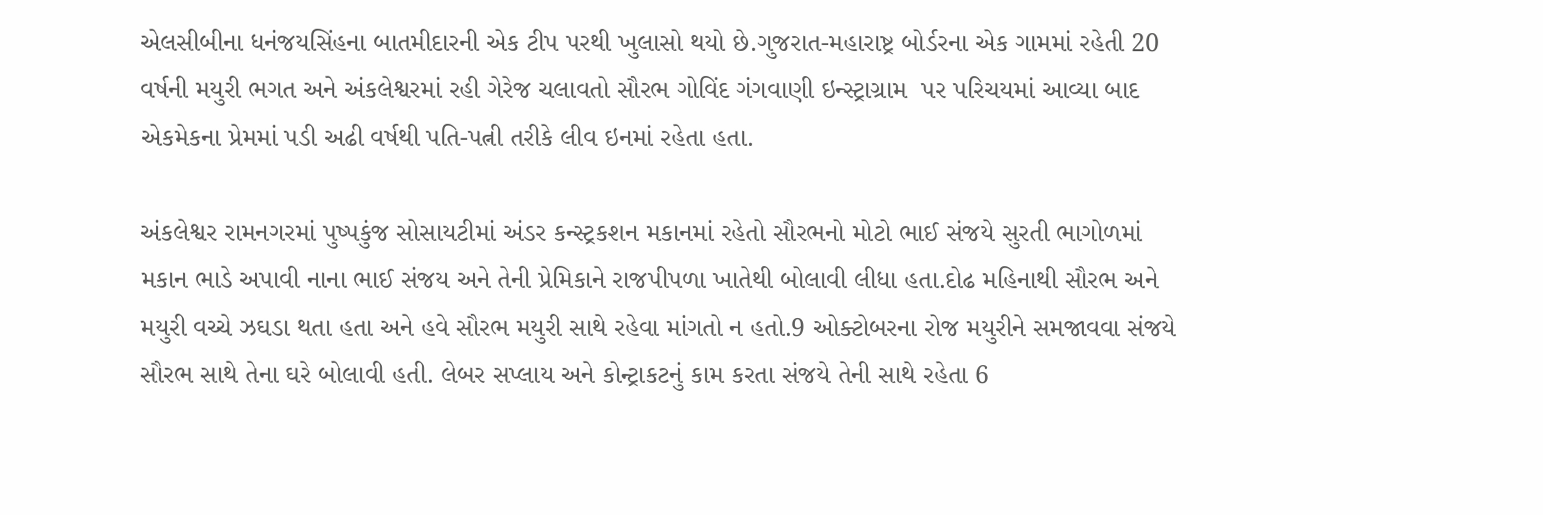એલસીબીના ધનંજયસિંહના બાતમીદારની એક ટીપ પરથી ખુલાસો થયો છે.ગુજરાત-મહારાષ્ટ્ર બોર્ડરના એક ગામમાં રહેતી 20 વર્ષની મયુરી ભગત અને અંકલેશ્વરમાં રહી ગેરેજ ચલાવતો સૌરભ ગોવિંદ ગંગવાણી ઇન્સ્ટ્રાગ્રામ  પર પરિચયમાં આવ્યા બાદ એકમેકના પ્રેમમાં પડી અઢી વર્ષથી પતિ-પત્ની તરીકે લીવ ઇનમાં રહેતા હતા.

અંકલેશ્વર રામનગરમાં પુષ્પકુંજ સોસાયટીમાં અંડર કન્સ્ટ્રકશન મકાનમાં રહેતો સૌરભનો મોટો ભાઈ સંજયે સુરતી ભાગોળમાં મકાન ભાડે અપાવી નાના ભાઈ સંજય અને તેની પ્રેમિકાને રાજપીપળા ખાતેથી બોલાવી લીધા હતા.દોઢ મહિનાથી સૌરભ અને મયુરી વચ્ચે ઝઘડા થતા હતા અને હવે સૌરભ મયુરી સાથે રહેવા માંગતો ન હતો.9 ઓક્ટોબરના રોજ મયુરીને સમજાવવા સંજયે સૌરભ સાથે તેના ઘરે બોલાવી હતી. લેબર સપ્લાય અને કોન્ટ્રાકટનું કામ કરતા સંજયે તેની સાથે રહેતા 6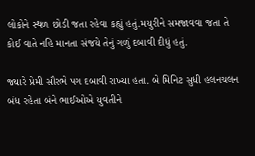લોકોને સ્થળ છોડી જતા રહેવા કહ્યું હતું.મયુરીને સમજાવવા જતા તે કોઈ વાતે નહિ માનતા સંજયે તેનું ગળું દબાવી દીધું હતું.

જ્યારે પ્રેમી સૌરભે પગ દબાવી રાખ્યા હતા. બે મિનિટ સુધી હલનચલન બંધ રહેતા બંને ભાઈઓએ યુવતીને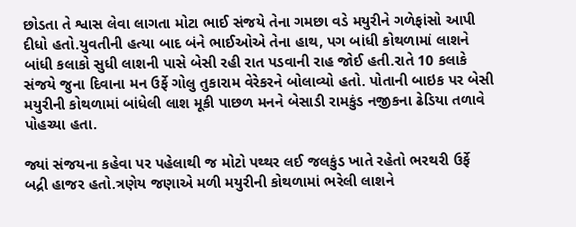છોડતા તે શ્વાસ લેવા લાગતા મોટા ભાઈ સંજયે તેના ગમછા વડે મયુરીને ગળેફાંસો આપી દીધો હતો.યુવતીની હત્યા બાદ બંને ભાઈઓએ તેના હાથ, પગ બાંધી કોથળામાં લાશને બાંધી કલાકો સુધી લાશની પાસે બેસી રહી રાત પડવાની રાહ જોઈ હતી.રાતે 10 કલાકે સંજયે જુના દિવાના મન ઉર્ફે ગોલુ તુકારામ વેરેકરને બોલાવ્યો હતો. પોતાની બાઇક પર બેસી મયુરીની કોથળામાં બાંધેલી લાશ મૂકી પાછળ મનને બેસાડી રામકુંડ નજીકના ઢેડિયા તળાવે પોહચ્યા હતા.

જ્યાં સંજયના કહેવા પર પહેલાથી જ મોટો પથ્થર લઈ જલકુંડ ખાતે રહેતો ભરથરી ઉર્ફે બદ્રી હાજર હતો.ત્રણેય જણાએ મળી મયુરીની કોથળામાં ભરેલી લાશને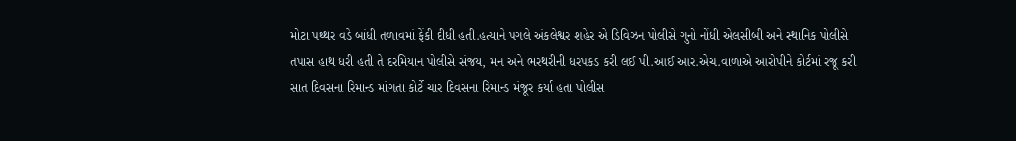મોટા પથ્થર વડે બાંધી તળાવમાં ફેંકી દીધી હતી.હત્યાને પગલે અંકલેશ્વર શહેર એ ડિવિઝન પોલીસે ગુનો નોંધી એલસીબી અને સ્થાનિક પોલીસે તપાસ હાથ ધરી હતી તે દરમિયાન પોલીસે સંજય, મન અને ભરથરીની ધરપકડ કરી લઈ પી.આઈ આર.એચ.વાળાએ આરોપીને કોર્ટમાં રજૂ કરી સાત દિવસના રિમાન્ડ માંગતા કોર્ટે ચાર દિવસના રિમાન્ડ મંજૂર કર્યા હતા પોલીસ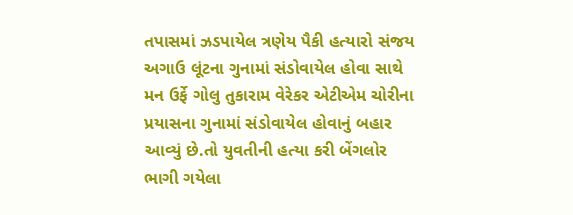તપાસમાં ઝડપાયેલ ત્રણેય પૈકી હત્યારો સંજય અગાઉ લૂંટના ગુનામાં સંડોવાયેલ હોવા સાથે મન ઉર્ફે ગોલુ તુકારામ વેરેકર એટીએમ ચોરીના પ્રયાસના ગુનામાં સંડોવાયેલ હોવાનું બહાર આવ્યું છે.તો યુવતીની હત્યા કરી બેંગલોર ભાગી ગયેલા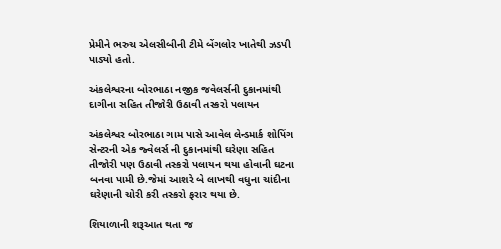પ્રેમીને ભરુચ એલસીબીની ટીમે બેંગલોર ખાતેથી ઝડપી પાડ્યો હતો.

અંકલેશ્વરના બોરભાઠા નજીક જવેલર્સની દુકાનમાંથી દાગીના સહિત તીજોરી ઉઠાવી તસ્કરો પલાયન

અંકલેશ્વર બોરભાઠા ગામ પાસે આવેલ લેન્ડમાર્ક શોપિંગ સેન્ટરની એક જ્વેલર્સ ની દુકાનમાંથી ઘરેણા સહિત તીજોરી પણ ઉઠાવી તસ્કરો પલાયન થયા હોવાની ઘટના બનવા પામી છે.જેમાં આશરે બે લાખથી વધુના ચાંદીના ઘરેણાની ચોરી કરી તસ્કરો ફરાર થયા છે.

શિયાળાની શરૂઆત થતા જ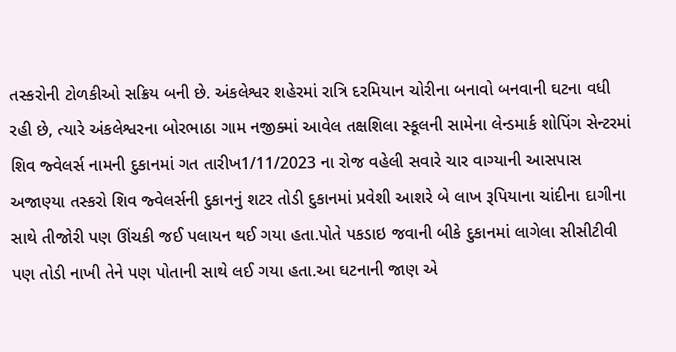તસ્કરોની ટોળકીઓ સક્રિય બની છે. અંકલેશ્વર શહેરમાં રાત્રિ દરમિયાન ચોરીના બનાવો બનવાની ઘટના વધી રહી છે, ત્યારે અંકલેશ્વરના બોરભાઠા ગામ નજીક્માં આવેલ તક્ષશિલા સ્કૂલની સામેના લેન્ડમાર્ક શોપિંગ સેન્ટરમાં શિવ જ્વેલર્સ નામની દુકાનમાં ગત તારીખ1/11/2023 ના રોજ વહેલી સવારે ચાર વાગ્યાની આસપાસ અજાણ્યા તસ્કરો શિવ જ્વેલર્સની દુકાનનું શટર તોડી દુકાનમાં પ્રવેશી આશરે બે લાખ રૂપિયાના ચાંદીના દાગીના સાથે તીજોરી પણ ઊંચકી જઈ પલાયન થઈ ગયા હતા.પોતે પકડાઇ જવાની બીકે દુકાનમાં લાગેલા સીસીટીવી પણ તોડી નાખી તેને પણ પોતાની સાથે લઈ ગયા હતા.આ ઘટનાની જાણ એ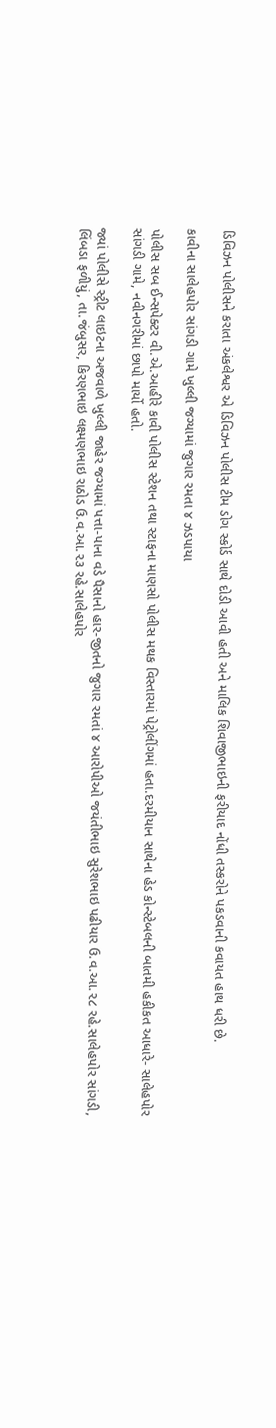ડિવિઝન પોલીસને કરાતા અંકલેશ્વર એ ડિવિઝન પોલીસ ટીમ ડોગ સ્કોર્ડ સાથે દોડી આવી હતી અને માલિક શિવાજીભાઇની ફરીયાદ નોંધી તસ્કરોને પકડવાની કવાયત હાથ ધરી છે.

કાવીના સાલેહપોર સાંગડી ગામે ખુલ્લી જગ્યામાં જુગાર રમતા ૪ ઝડપાયા

પોલીસ સબ ઈન્સપેક્ટર વી.એ.આહીરે કાવી પોલીસ સ્ટેશન તથા સ્ટાફના માણસો પોલીસ મથક વિસ્તારમાં પેટ્રોલીંગમાં હતા.દરમીયાન સાથેના હેડ કોન્સ્ટેબલની બાતમી હકીકત આધારે- સાલેહપોર સાંગડી ગામે, નવીનગરીમાં છાપો માર્યો હતો.

જ્યાં પોલીસે સ્ટ્રીટ લાઇટના અજવાળે ખુલ્લી જાહેર જગ્યામાં પત્તા-પાના વડે પૈસાનો હાર-જીતનો જુગાર રમતાં ૪ આરોપીઓ જયંતીભાઇ સુરેશભાઇ પઢીયાર ઉ.વ.આ.૨૮ રહે.સાલેહપોર સાંગડી, લિંબડા ફળીયું, તા.જંબુસર, કિરણભાઇ લક્ષ્મણભાઇ રાઠોડ ઉ.વ.આ.૨૩ રહે.સાલેહપોર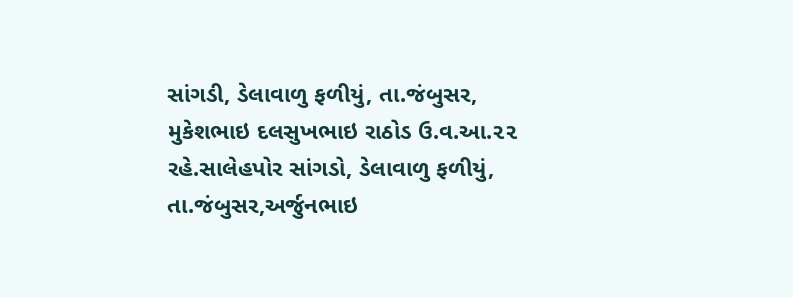સાંગડી, ડેલાવાળુ ફળીયું, તા.જંબુસર, મુકેશભાઇ દલસુખભાઇ રાઠોડ ઉ.વ.આ.૨૨ રહે.સાલેહપોર સાંગડો, ડેલાવાળુ ફળીયું, તા.જંબુસર,અર્જુનભાઇ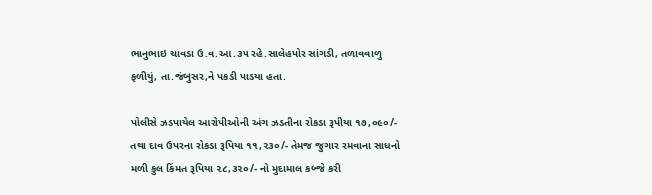ભાનુભાઇ ચાવડા ઉ.વ.આ.૩૫ રહે.સાલેહપોર સાંગડી, તળાવવાળુ ફળીયું, તા.જંબુસર,ને પકડી પાડયા હતા.

પોલીસે ઝડપાયેલ આરોપીઓની અંગ ઝડતીના રોકડા રૂપીયા ૧૭,૦૯૦/- તથા દાવ ઉપરના રોકડા રૂપિયા ૧૧,૨૩૦/- તેમજ જુગાર રમવાના સાધનો મળી કુલ કિંમત રૂપિયા ૨૮,૩૨૦/- નો મુદામાલ કબ્જે કરી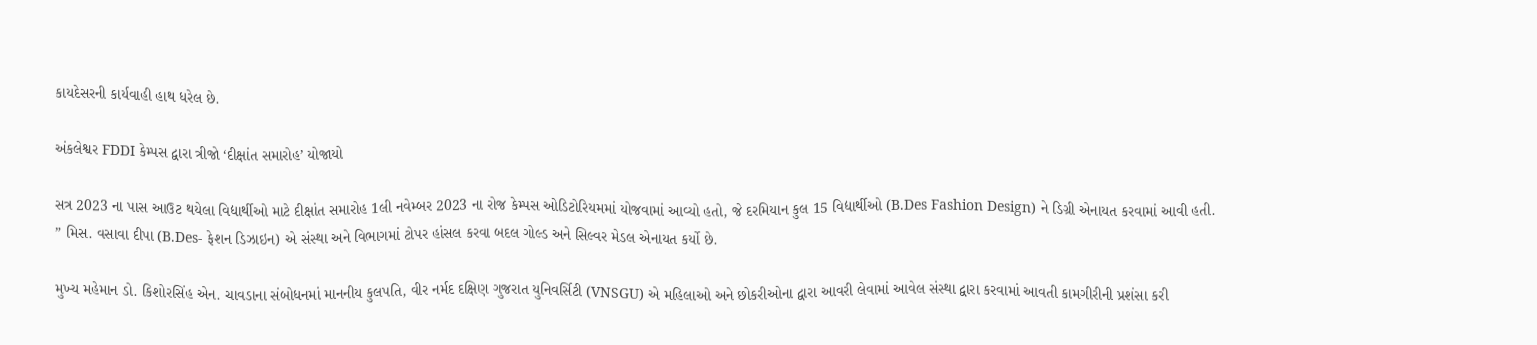કાયદેસરની કાર્યવાહી હાથ ધરેલ છે.

અંકલેશ્વર FDDI કેમ્પસ દ્વારા ત્રીજો ‘દીક્ષાંત સમારોહ’ યોજાયો

સત્ર 2023 ના પાસ આઉટ થયેલા વિદ્યાર્થીઓ માટે દીક્ષાંત સમારોહ 1લી નવેમ્બર 2023 ના રોજ કેમ્પસ ઓડિટોરિયમમાં યોજવામાં આવ્યો હતો, જે દરમિયાન કુલ 15 વિદ્યાર્થીઓ (B.Des Fashion Design) ને ડિગ્રી એનાયત કરવામાં આવી હતી. ” મિસ. વસાવા દીપા (B.Des- ફેશન ડિઝાઇન) એ સંસ્થા અને વિભાગમાં ટોપર હાંસલ કરવા બદલ ગોલ્ડ અને સિલ્વર મેડલ એનાયત કર્યો છે.

મુખ્ય મહેમાન ડો. કિશોરસિંહ એન. ચાવડાના સંબોધનમાં માનનીય કુલપતિ, વીર નર્મદ દક્ષિણ ગુજરાત યુનિવર્સિટી (VNSGU) એ મહિલાઓ અને છોકરીઓના દ્વારા આવરી લેવામાં આવેલ સંસ્થા દ્વારા કરવામાં આવતી કામગીરીની પ્રશંસા કરી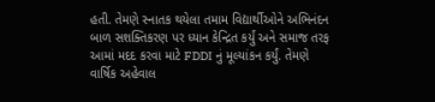હતી. તેમણે સ્નાતક થયેલા તમામ વિદ્યાર્થીઓને અભિનંદન બાળ સશક્તિકરણ પર ધ્યાન કેન્દ્રિત કર્યું અને સમાજ તરફ આમાં મદદ કરવા માટે FDDI નું મૂલ્યાંકન કર્યું. તેમણે વાર્ષિક અહેવાલ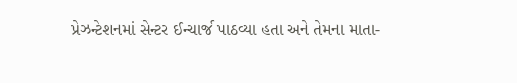પ્રેઝન્ટેશનમાં સેન્ટર ઈન્ચાર્જ પાઠવ્યા હતા અને તેમના માતા-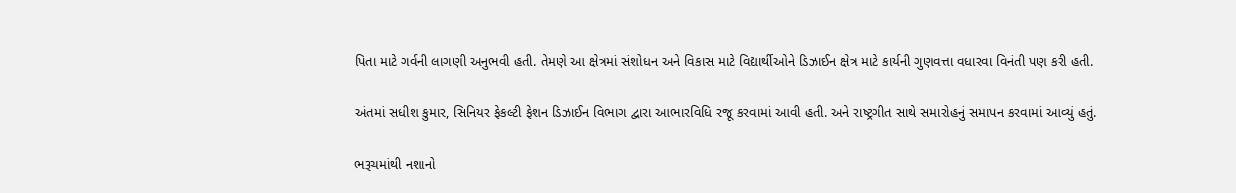પિતા માટે ગર્વની લાગણી અનુભવી હતી. તેમણે આ ક્ષેત્રમાં સંશોધન અને વિકાસ માટે વિદ્યાર્થીઓને ડિઝાઈન ક્ષેત્ર માટે કાર્યની ગુણવત્તા વધારવા વિનંતી પણ કરી હતી.

અંતમાં સધીશ કુમાર, સિનિયર ફેકલ્ટી ફેશન ડિઝાઈન વિભાગ દ્વારા આભારવિધિ રજૂ કરવામાં આવી હતી. અને રાષ્ટ્રગીત સાથે સમારોહનું સમાપન કરવામાં આવ્યું હતું.

ભરૂચમાંથી નશાનો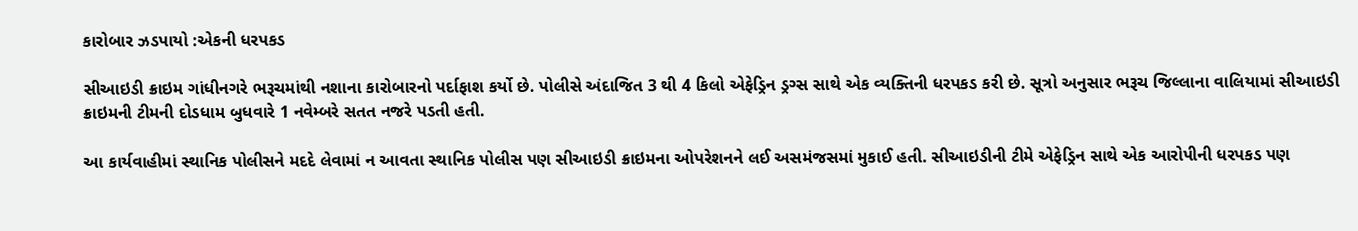કારોબાર ઝડપાયો :એકની ધરપકડ

સીઆઇડી ક્રાઇમ ગાંધીનગરે ભરૂચમાંથી નશાના કારોબારનો પર્દાફાશ કર્યો છે. પોલીસે અંદાજિત 3 થી 4 કિલો એફેડ્રિન ડ્રગ્સ સાથે એક વ્યક્તિની ધરપકડ કરી છે. સૂત્રો અનુસાર ભરૂચ જિલ્લાના વાલિયામાં સીઆઇડી ક્રાઇમની ટીમની દોડધામ બુધવારે 1 નવેમ્બરે સતત નજરે પડતી હતી.

આ કાર્યવાહીમાં સ્થાનિક પોલીસને મદદે લેવામાં ન આવતા સ્થાનિક પોલીસ પણ સીઆઇડી ક્રાઇમના ઓપરેશનને લઈ અસમંજસમાં મુકાઈ હતી. સીઆઇડીની ટીમે એફેડ્રિન સાથે એક આરોપીની ધરપકડ પણ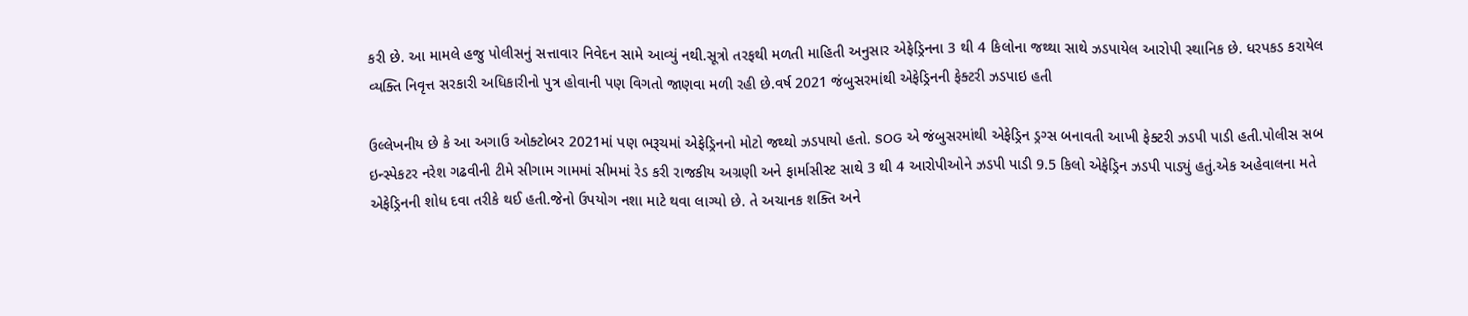કરી છે. આ મામલે હજુ પોલીસનું સત્તાવાર નિવેદન સામે આવ્યું નથી.સૂત્રો તરફથી મળતી માહિતી અનુસાર એફેડ્રિનના 3 થી 4 કિલોના જથ્થા સાથે ઝડપાયેલ આરોપી સ્થાનિક છે. ધરપકડ કરાયેલ વ્યક્તિ નિવૃત્ત સરકારી અધિકારીનો પુત્ર હોવાની પણ વિગતો જાણવા મળી રહી છે.વર્ષ 2021 જંબુસરમાંથી એફેડ્રિનની ફેક્ટરી ઝડપાઇ હતી

ઉલ્લેખનીય છે કે આ અગાઉ ઓક્ટોબર 2021માં પણ ભરૂચમાં એફેડ્રિનનો મોટો જથ્થો ઝડપાયો હતો. SOG એ જંબુસરમાંથી એફેડ્રિન ડ્રગ્સ બનાવતી આખી ફેક્ટરી ઝડપી પાડી હતી.પોલીસ સબ ઇન્સ્પેકટર નરેશ ગઢવીની ટીમે સીગામ ગામમાં સીમમાં રેડ કરી રાજકીય અગ્રણી અને ફાર્માસીસ્ટ સાથે 3 થી 4 આરોપીઓને ઝડપી પાડી 9.5 કિલો એફેડ્રિન ઝડપી પાડ્યું હતું.એક અહેવાલના મતે એફેડ્રિનની શોધ દવા તરીકે થઈ હતી.જેનો ઉપયોગ નશા માટે થવા લાગ્યો છે. તે અચાનક શક્તિ અને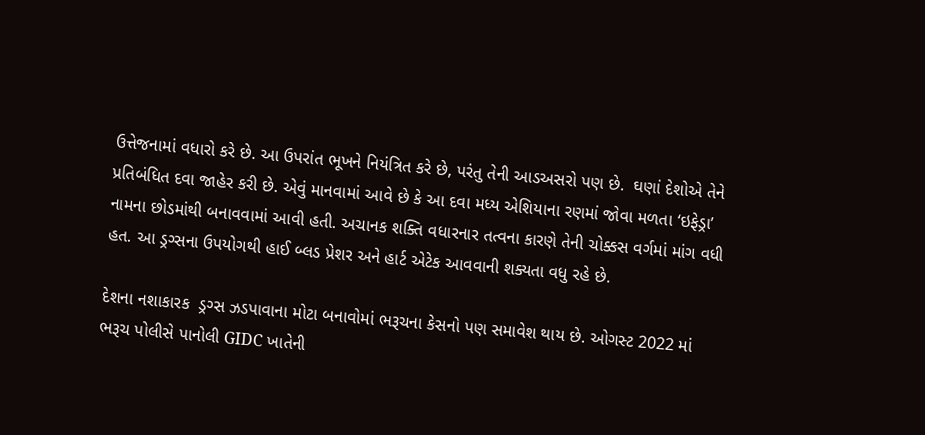ઉત્તેજનામાં વધારો કરે છે. આ ઉપરાંત ભૂખને નિયંત્રિત કરે છે, પરંતુ તેની આડઅસરો પણ છે.  ઘણાં દેશોએ તેને પ્રતિબંધિત દવા જાહેર કરી છે. એવું માનવામાં આવે છે કે આ દવા મધ્ય એશિયાના રણમાં જોવા મળતા ‘ઇફેડ્રા’ નામના છોડમાંથી બનાવવામાં આવી હતી. અચાનક શક્તિ વધારનાર તત્વના કારણે તેની ચોક્કસ વર્ગમાં માંગ વધી હત. આ ડ્રગ્સના ઉપયોગથી હાઈ બ્લડ પ્રેશર અને હાર્ટ એટેક આવવાની શક્યતા વધુ રહે છે.

દેશના નશાકારક  ડ્રગ્સ ઝડપાવાના મોટા બનાવોમાં ભરૂચના કેસનો પણ સમાવેશ થાય છે. ઓગસ્ટ 2022 માં  ભરૂચ પોલીસે પાનોલી GIDC ખાતેની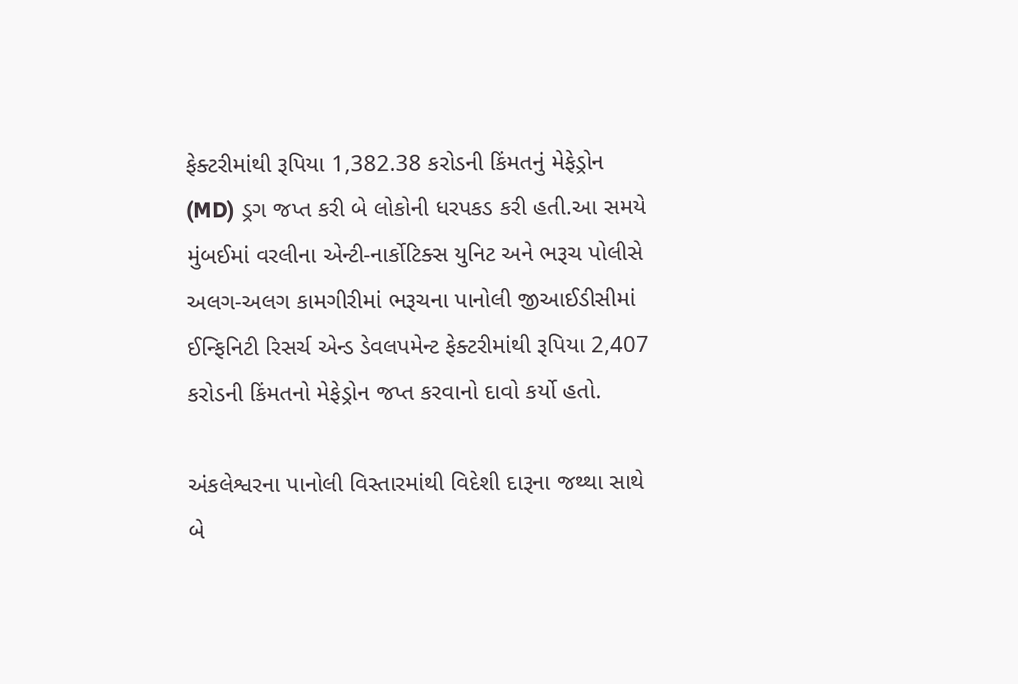ફેક્ટરીમાંથી રૂપિયા 1,382.38 કરોડની કિંમતનું મેફેડ્રોન (MD) ડ્રગ જપ્ત કરી બે લોકોની ધરપકડ કરી હતી.આ સમયે  મુંબઈમાં વરલીના એન્ટી-નાર્કોટિક્સ યુનિટ અને ભરૂચ પોલીસે અલગ-અલગ કામગીરીમાં ભરૂચના પાનોલી જીઆઈડીસીમાં ઈન્ફિનિટી રિસર્ચ એન્ડ ડેવલપમેન્ટ ફેક્ટરીમાંથી રૂપિયા 2,407 કરોડની કિંમતનો મેફેડ્રોન જપ્ત કરવાનો દાવો કર્યો હતો.

અંકલેશ્વરના પાનોલી વિસ્તારમાંથી વિદેશી દારૂના જથ્થા સાથે બે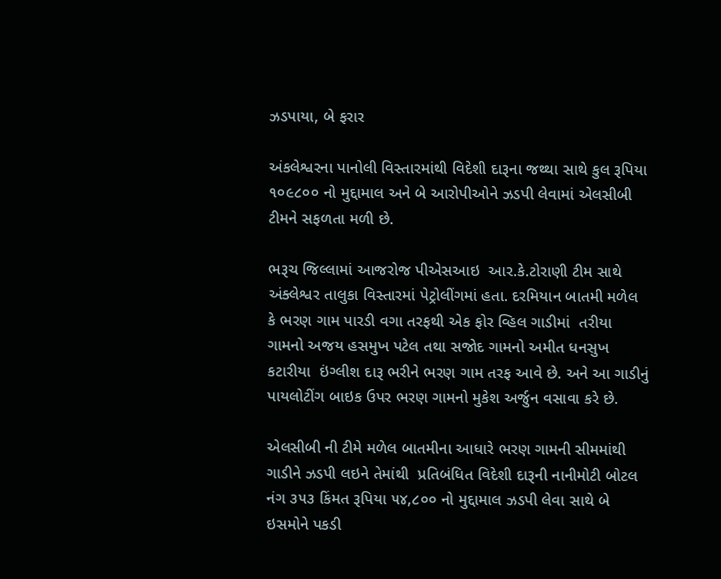ઝડપાયા, બે ફરાર

અંકલેશ્વરના પાનોલી વિસ્તારમાંથી વિદેશી દારૂના જથ્થા સાથે કુલ રૂપિયા ૧૦૯૮૦૦ નો મુદ્દામાલ અને બે આરોપીઓને ઝડપી લેવામાં એલસીબી ટીમને સફળતા મળી છે.

ભરૂચ જિલ્લામાં આજરોજ પીએસઆઇ  આર.કે.ટોરાણી ટીમ સાથે અંક્લેશ્વર તાલુકા વિસ્તારમાં પેટ્રોલીંગમાં હતા. દરમિયાન બાતમી મળેલ કે ભરણ ગામ પારડી વગા તરફથી એક ફોર વ્હિલ ગાડીમાં  તરીયા ગામનો અજય હસમુખ પટેલ તથા સજોદ ગામનો અમીત ધનસુખ કટારીયા  ઇંગ્લીશ દારૂ ભરીને ભરણ ગામ તરફ આવે છે. અને આ ગાડીનું  પાયલોટીંગ બાઇક ઉપર ભરણ ગામનો મુકેશ અર્જુન વસાવા કરે છે.

એલસીબી ની ટીમે મળેલ બાતમીના આધારે ભરણ ગામની સીમમાંથી ગાડીને ઝડપી લઇને તેમાંથી  પ્રતિબંધિત વિદેશી દારૂની નાનીમોટી બોટલ નંગ ૩૫૩ કિંમત રૂપિયા ૫૪,૮૦૦ નો મુદ્દામાલ ઝડપી લેવા સાથે બે ઇસમોને પકડી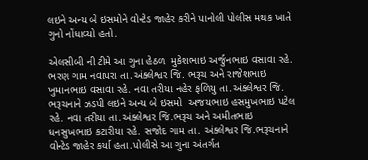લઇને અન્ય બે ઇસમોને વોન્ટેડ જાહેર કરીને પાનોલી પોલીસ મથક ખાતે ગુનો નોંધાવ્યો હતો.

એલસીબી ની ટીમે આ ગુના હેઠળ  મુકેશભાઇ અર્જુનભાઇ વસાવા રહે. ભરણ ગામ નવાપરા તા.અંક્લેશ્વર જિ. ભરૂચ અને રાજેશભાઇ ખુમાનભાઇ વસાવા રહે. નવા તરીયા નહેર ફળિયુ તા.અંક્લેશ્વર જિ. ભરૂચનાને ઝડપી લઇને અન્ય બે ઇસમો  અજયભાઇ હસમુખભાઇ પટેલ રહે. નવા તરીયા તા.અંક્લેશ્વર જિ.ભરૂચ અને અમીતભાઇ ધનસુખભાઇ કટારીયા રહે. સજોદ ગામ તા. અંક્લેશ્વર જિ.ભરૂચનાને વોન્ટેડ જાહેર કર્યા હતા.પોલીસે આ ગુના અંતર્ગત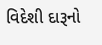વિદેશી દારૂનો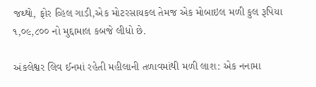જથ્થો, ફોર વ્હિલ ગાડી,એક મોટરસાયકલ તેમજ એક મોબાઇલ મળી કુલ રૂપિયા  ૧,૦૯,૮૦૦ નો મુદ્દામાલ કબજે લીધો છે.

અંકલેશ્વર લિવ ઈનમાં રહેતી મહીલાની તળાવમાંથી મળી લાશ: એક નનામા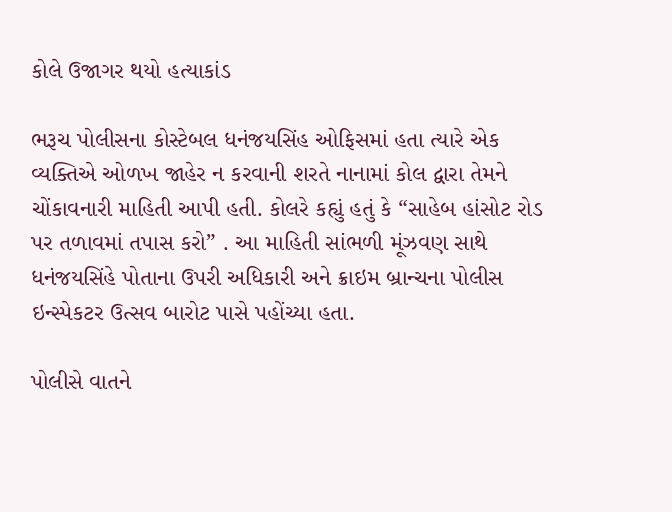કોલે ઉજાગર થયો હત્યાકાંડ

ભરૂચ પોલીસના કોસ્ટેબલ ધનંજયસિંહ ઓફિસમાં હતા ત્યારે એક વ્યક્તિએ ઓળખ જાહેર ન કરવાની શરતે નાનામાં કોલ દ્વારા તેમને ચોંકાવનારી માહિતી આપી હતી. કોલરે કહ્યું હતું કે “સાહેબ હાંસોટ રોડ પર તળાવમાં તપાસ કરો” . આ માહિતી સાંભળી મૂંઝવણ સાથે ધનંજયસિંહે પોતાના ઉપરી અધિકારી અને ક્રાઇમ બ્રાન્ચના પોલીસ ઇન્સ્પેકટર ઉત્સવ બારોટ પાસે પહોંચ્યા હતા.

પોલીસે વાતને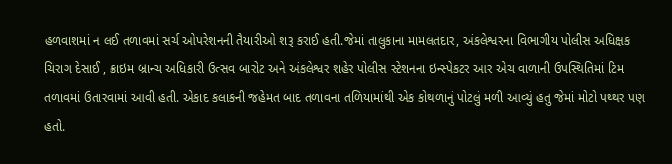હળવાશમાં ન લઈ તળાવમાં સર્ચ ઓપરેશનની તૈયારીઓ શરૂ કરાઈ હતી.જેમાં તાલુકાના મામલતદાર, અંકલેશ્વરના વિભાગીય પોલીસ અધિક્ષક ચિરાગ દેસાઈ , ક્રાઇમ બ્રાન્ચ અધિકારી ઉત્સવ બારોટ અને અંકલેશ્વર શહેર પોલીસ સ્ટેશનના ઇન્સ્પેકટર આર એચ વાળાની ઉપસ્થિતિમાં ટિમ તળાવમાં ઉતારવામાં આવી હતી. એકાદ કલાકની જહેમત બાદ તળાવના તળિયામાંથી એક કોથળાનું પોટલું મળી આવ્યું હતુ જેમાં મોટો પથ્થર પણ હતો.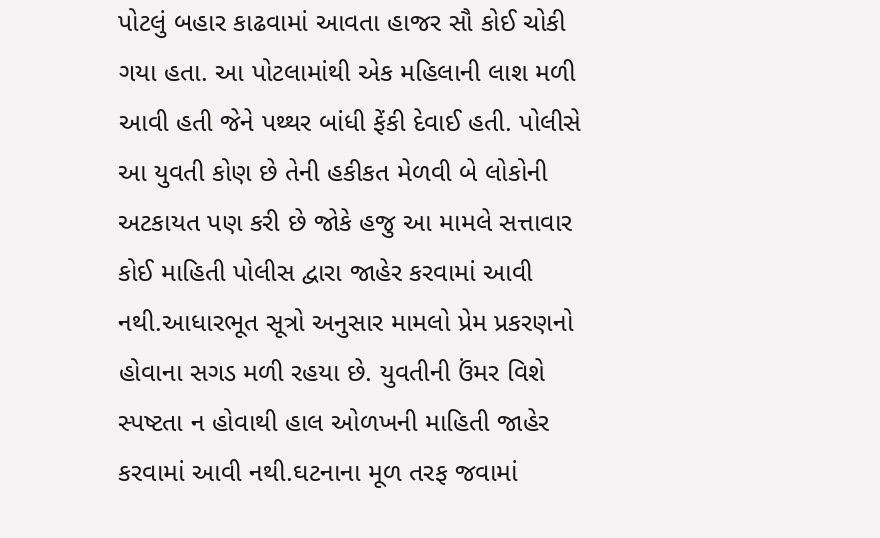પોટલું બહાર કાઢવામાં આવતા હાજર સૌ કોઈ ચોકી ગયા હતા. આ પોટલામાંથી એક મહિલાની લાશ મળી આવી હતી જેને પથ્થર બાંધી ફેંકી દેવાઈ હતી. પોલીસે આ યુવતી કોણ છે તેની હકીકત મેળવી બે લોકોની અટકાયત પણ કરી છે જોકે હજુ આ મામલે સત્તાવાર કોઈ માહિતી પોલીસ દ્વારા જાહેર કરવામાં આવી નથી.આધારભૂત સૂત્રો અનુસાર મામલો પ્રેમ પ્રકરણનો હોવાના સગડ મળી રહયા છે. યુવતીની ઉંમર વિશે સ્પષ્ટતા ન હોવાથી હાલ ઓળખની માહિતી જાહેર કરવામાં આવી નથી.ઘટનાના મૂળ તરફ જવામાં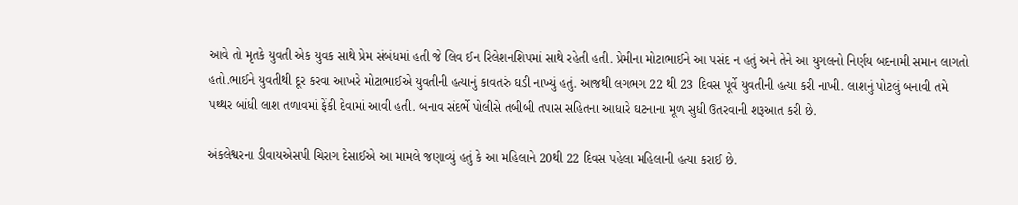આવે તો મૃતકે યુવતી એક યુવક સાથે પ્રેમ સંબંધમાં હતી જે લિવ ઈન રિલેશનશિપમાં સાથે રહેતી હતી. પ્રેમીના મોટાભાઈને આ પસંદ ન હતું અને તેને આ યુગલનો નિર્ણય બદનામી સમાન લાગતો હતો.ભાઈને યુવતીથી દૂર કરવા આખરે મોટાભાઈએ યુવતીની હત્યાનું કાવતરું ઘડી નાખ્યું હતું. આજથી લગભગ 22 થી 23 દિવસ પૂર્વે યુવતીની હત્યા કરી નાખી. લાશનું પોટલું બનાવી તમે પથ્થર બાંધી લાશ તળાવમાં ફેંકી દેવામાં આવી હતી. બનાવ સંદર્ભે પોલીસે તબીબી તપાસ સહિતના આધારે ઘટનાના મૂળ સુધી ઉતરવાની શરૂઆત કરી છે.

અંકલેશ્વરના ડીવાયએસપી ચિરાગ દેસાઈએ આ મામલે જણાવ્યું હતું કે આ મહિલાને 20થી 22 દિવસ પહેલા મહિલાની હત્યા કરાઈ છે.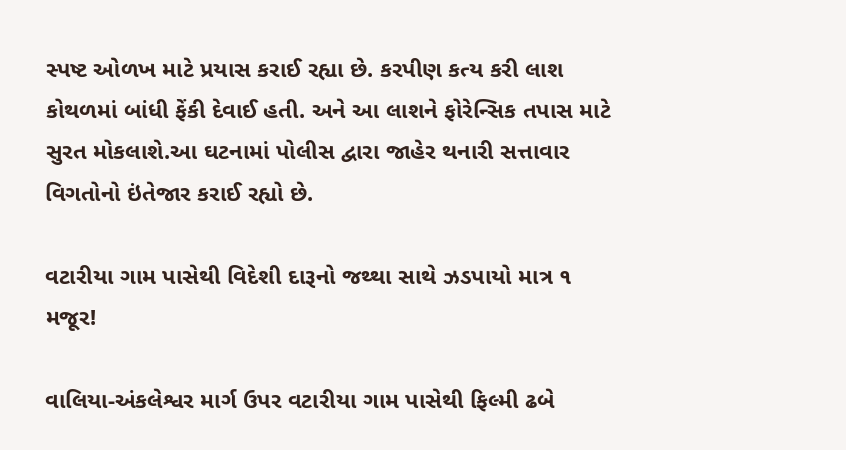સ્પષ્ટ ઓળખ માટે પ્રયાસ કરાઈ રહ્યા છે. કરપીણ કત્ય કરી લાશ કોથળમાં બાંધી ફેંકી દેવાઈ હતી. અને આ લાશને ફોરેન્સિક તપાસ માટે સુરત મોકલાશે.આ ઘટનામાં પોલીસ દ્વારા જાહેર થનારી સત્તાવાર વિગતોનો ઇંતેજાર કરાઈ રહ્યો છે.

વટારીયા ગામ પાસેથી વિદેશી દારૂનો જથ્થા સાથે ઝડપાયો માત્ર ૧ મજૂર!

વાલિયા-અંકલેશ્વર માર્ગ ઉપર વટારીયા ગામ પાસેથી ફિલ્મી ઢબે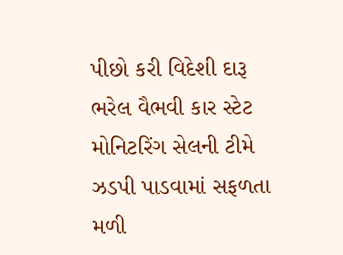પીછો કરી વિદેશી દારૂ ભરેલ વૈભવી કાર સ્ટેટ મોનિટરિંગ સેલની ટીમે ઝડપી પાડવામાં સફળતા મળી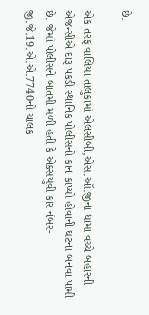છે.

એક તરફ વાલિયા તાલુકામાં એલસીબી,એસ.ઑ.જીના ધામા વચ્ચે બહારની એજન્સીએ દારૂ પકડી સ્થાનિક પોલીસનો કાન કાપ્યો હોવાની ઘટના બનવા પામી છે. જેમાં પોલીસને બાતમી મળી હતી કે એક્સયુવી કાર નંબર-જી.જે.19.એ.એ.7740નો ચાલક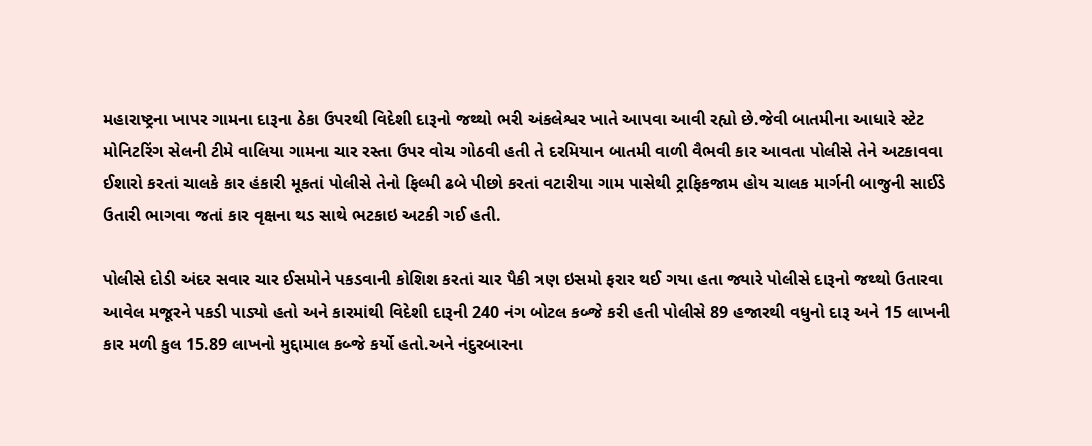મહારાષ્ટ્રના ખાપર ગામના દારૂના ઠેકા ઉપરથી વિદેશી દારૂનો જથ્થો ભરી અંકલેશ્વર ખાતે આપવા આવી રહ્યો છે.જેવી બાતમીના આધારે સ્ટેટ મોનિટરિંગ સેલની ટીમે વાલિયા ગામના ચાર રસ્તા ઉપર વોચ ગોઠવી હતી તે દરમિયાન બાતમી વાળી વૈભવી કાર આવતા પોલીસે તેને અટકાવવા ઈશારો કરતાં ચાલકે કાર હંકારી મૂકતાં પોલીસે તેનો ફિલ્મી ઢબે પીછો કરતાં વટારીયા ગામ પાસેથી ટ્રાફિકજામ હોય ચાલક માર્ગની બાજુની સાઈડે ઉતારી ભાગવા જતાં કાર વૃક્ષના થડ સાથે ભટકાઇ અટકી ગઈ હતી.

પોલીસે દોડી અંદર સવાર ચાર ઈસમોને પકડવાની કોશિશ કરતાં ચાર પૈકી ત્રણ ઇસમો ફરાર થઈ ગયા હતા જ્યારે પોલીસે દારૂનો જથ્થો ઉતારવા આવેલ મજૂરને પકડી પાડ્યો હતો અને કારમાંથી વિદેશી દારૂની 240 નંગ બોટલ કબ્જે કરી હતી પોલીસે 89 હજારથી વધુનો દારૂ અને 15 લાખની કાર મળી કુલ 15.89 લાખનો મુદ્દામાલ કબ્જે કર્યો હતો.અને નંદુરબારના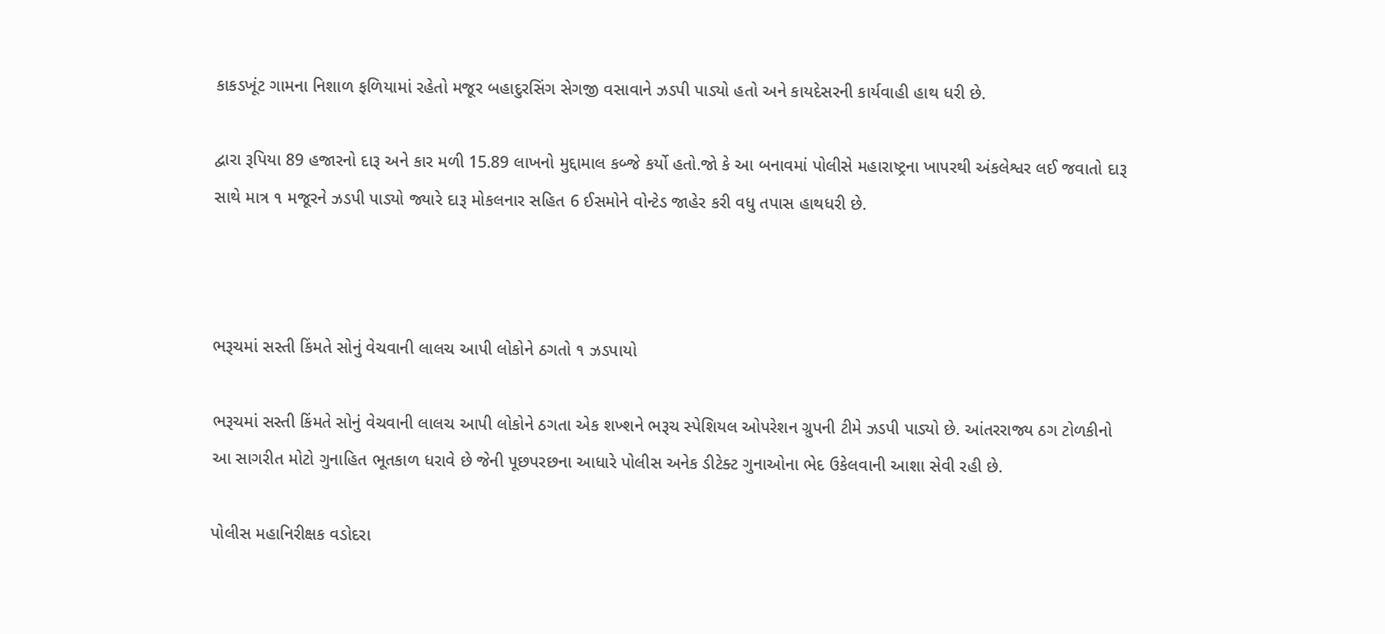કાકડખૂંટ ગામના નિશાળ ફળિયામાં રહેતો મજૂર બહાદુરસિંગ સેગજી વસાવાને ઝડપી પાડ્યો હતો અને કાયદેસરની કાર્યવાહી હાથ ધરી છે.

દ્વારા રૂપિયા 89 હજારનો દારૂ અને કાર મળી 15.89 લાખનો મુદ્દામાલ કબ્જે કર્યો હતો.જો કે આ બનાવમાં પોલીસે મહારાષ્ટ્રના ખાપરથી અંકલેશ્વર લઈ જવાતો દારૂ સાથે માત્ર ૧ મજૂરને ઝડપી પાડ્યો જ્યારે દારૂ મોકલનાર સહિત 6 ઈસમોને વોન્ટેડ જાહેર કરી વધુ તપાસ હાથધરી છે.



ભરૂચમાં સસ્તી કિંમતે સોનું વેચવાની લાલચ આપી લોકોને ઠગતો ૧ ઝડપાયો

ભરૂચમાં સસ્તી કિંમતે સોનું વેચવાની લાલચ આપી લોકોને ઠગતા એક શખ્શને ભરૂચ સ્પેશિયલ ઓપરેશન ગ્રુપની ટીમે ઝડપી પાડ્યો છે. આંતરરાજ્ય ઠગ ટોળકીનો આ સાગરીત મોટો ગુનાહિત ભૂતકાળ ધરાવે છે જેની પૂછપરછના આધારે પોલીસ અનેક ડીટેક્ટ ગુનાઓના ભેદ ઉકેલવાની આશા સેવી રહી છે.

પોલીસ મહાનિરીક્ષક વડોદરા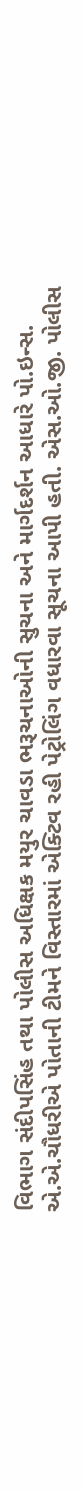વિભાગ સંદીપસિંહ તથા પોલીસ અધિક્ષક મયુર ચાવડા ભરૂચનાઓની સુચના અને માર્ગદર્શન આધારે પો.ઇન્સ. એ.એ.ચૌધરીએ પોતાની ટીમને વિસ્તારમાં એક્ટિવ રહી પેટ્રોલિંગ વધારવા સૂચના આપી હતી. એસ.ઓ.જી. પોલીસ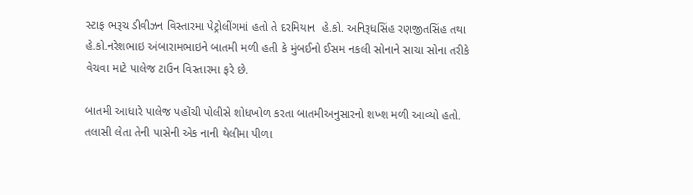સ્ટાફ ભરૂચ ડીવીઝન વિસ્તારમા પેટ્રોલીંગમાં હતો તે દરમિયાન  હે.કો. અનિરૂધસિંહ રણજીતસિંહ તથા હે.કો.નરેશભાઇ અંબારામભાઇને બાતમી મળી હતી કે મુંબઈનો ઈસમ નકલી સોનાને સાચા સોના તરીકે વેચવા માટે પાલેજ ટાઉન વિસ્તારમા ફરે છે.

બાતમી આધારે પાલેજ પહોંચી પોલીસે શોધખોળ કરતા બાતમીઅનુસારનો શખ્શ મળી આવ્યો હતો. તલાસી લેતા તેની પાસેની એક નાની થેલીમા પીળા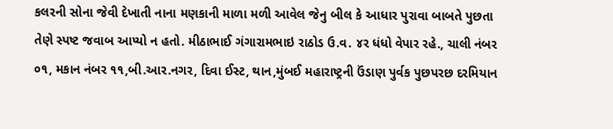કલરની સોના જેવી દેખાતી નાના મણકાની માળા મળી આવેલ જેનુ બીલ કે આધાર પુરાવા બાબતે પુછતા તેણે સ્પષ્ટ જવાબ આપ્યો ન હતો. મીઠાભાઈ ગંગારામભાઇ રાઠોડ ઉ.વ. ૪ર ધંધો વેપાર રહે., ચાલી નંબર ૦૧, મકાન નંબર ૧૧,બી.આર.નગર, દિવા ઈસ્ટ, થાન,મુંબઈ મહારાષ્ટ્રની ઉંડાણ પુર્વક પુછપરછ દરમિયાન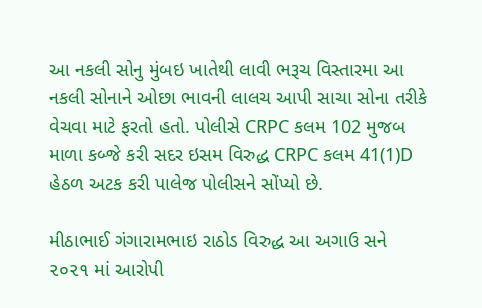આ નકલી સોનુ મુંબઇ ખાતેથી લાવી ભરૂચ વિસ્તારમા આ નકલી સોનાને ઓછા ભાવની લાલચ આપી સાચા સોના તરીકે વેચવા માટે ફરતો હતો. પોલીસે CRPC કલમ 102 મુજબ માળા કબ્જે કરી સદર ઇસમ વિરુદ્ધ CRPC કલમ 41(1)D  હેઠળ અટક કરી પાલેજ પોલીસને સોંપ્યો છે.

મીઠાભાઈ ગંગારામભાઇ રાઠોડ વિરુદ્ધ આ અગાઉ સને ૨૦૨૧ માં આરોપી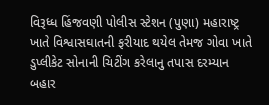વિરૂધ્ધ હિંજવણી પોલીસ સ્ટેશન (પુણા) મહારાષ્ટ્ર ખાતે વિશ્વાસઘાતની ફરીયાદ થયેલ તેમજ ગોવા ખાતે ડુપ્લીકેટ સોનાની ચિટીંગ કરેલાનુ તપાસ દરમ્યાન બહાર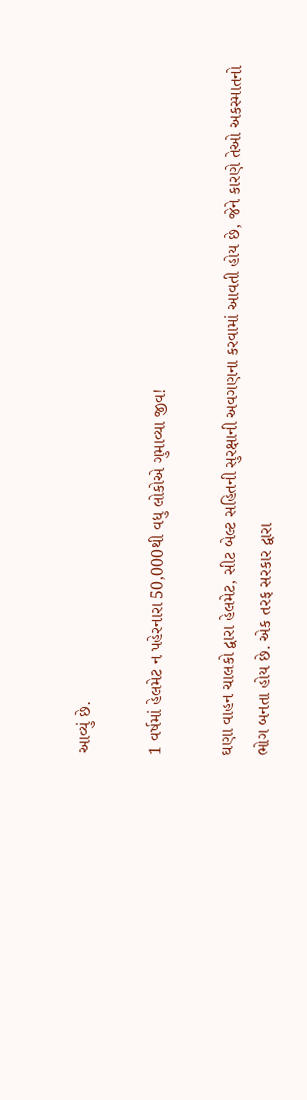આવ્યું છે.

1 વર્ષમાં હેલમેટ ન પહેરનારા 50,000થી વધુ લોકોએ ગુમાવ્યા જીવ!

ઘણા વાહન ચાલકો દ્વારા હેલમેટ, સીટ બેલ્ટ સહિતની સુરક્ષાની અવગણના કરવામાં આવતી હોય છે, જેને કારણે તેઓ અકસ્માતનો ભોગ બનતા હોય છે. એક તરફ સરકાર દ્વારા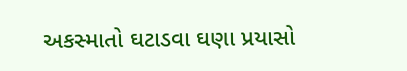અકસ્માતો ઘટાડવા ઘણા પ્રયાસો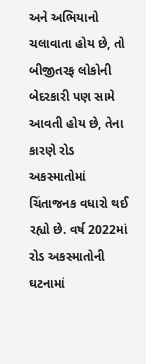અને અભિયાનો ચલાવાતા હોય છે, તો બીજીતરફ લોકોની બેદરકારી પણ સામે આવતી હોય છે, તેના કારણે રોડ અકસ્માતોમાં ચિંતાજનક વધારો થઈ રહ્યો છે. વર્ષ 2022માં રોડ અકસ્માતોની ઘટનામાં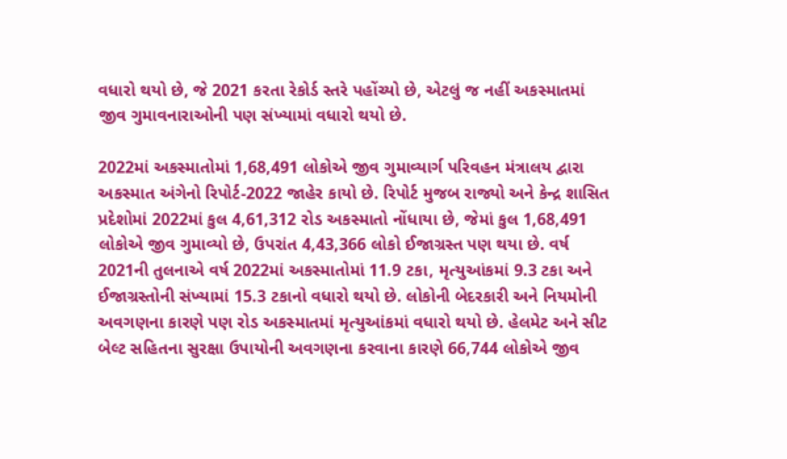વધારો થયો છે, જે 2021 કરતા રેકોર્ડ સ્તરે પહોંચ્યો છે, એટલું જ નહીં અકસ્માતમાં જીવ ગુમાવનારાઓની પણ સંખ્યામાં વધારો થયો છે.

2022માં અકસ્માતોમાં 1,68,491 લોકોએ જીવ ગુમાવ્યાર્ગ પરિવહન મંત્રાલય દ્વારા અકસ્માત અંગેનો રિપોર્ટ-2022 જાહેર કાયો છે. રિપોર્ટ મુજબ રાજ્યો અને કેન્દ્ર શાસિત પ્રદેશોમાં 2022માં કુલ 4,61,312 રોડ અકસ્માતો નોંધાયા છે, જેમાં કુલ 1,68,491 લોકોએ જીવ ગુમાવ્યો છે, ઉપરાંત 4,43,366 લોકો ઈજાગ્રસ્ત પણ થયા છે. વર્ષ 2021ની તુલનાએ વર્ષ 2022માં અકસ્માતોમાં 11.9 ટકા, મૃત્યુઆંકમાં 9.3 ટકા અને ઈજાગ્રસ્તોની સંખ્યામાં 15.3 ટકાનો વધારો થયો છે. લોકોની બેદરકારી અને નિયમોની અવગણના કારણે પણ રોડ અકસ્માતમાં મૃત્યુઆંકમાં વધારો થયો છે. હેલમેટ અને સીટ બેલ્ટ સહિતના સુરક્ષા ઉપાયોની અવગણના કરવાના કારણે 66,744 લોકોએ જીવ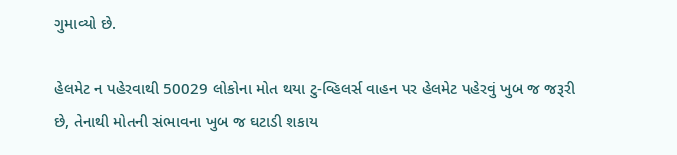ગુમાવ્યો છે.

હેલમેટ ન પહેરવાથી 50029 લોકોના મોત થયા ટુ-વ્હિલર્સ વાહન પર હેલમેટ પહેરવું ખુબ જ જરૂરી છે, તેનાથી મોતની સંભાવના ખુબ જ ઘટાડી શકાય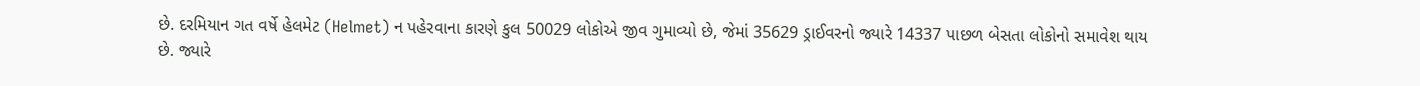છે. દરમિયાન ગત વર્ષે હેલમેટ (Helmet) ન પહેરવાના કારણે કુલ 50029 લોકોએ જીવ ગુમાવ્યો છે, જેમાં 35629 ડ્રાઈવરનો જ્યારે 14337 પાછળ બેસતા લોકોનો સમાવેશ થાય છે. જ્યારે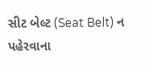સીટ બેલ્ટ (Seat Belt) ન પહેરવાના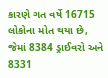કારણે ગત વર્ષે 16715 લોકોના મોત થયા છે, જેમાં 8384 ડ્રાઈવરો અને 8331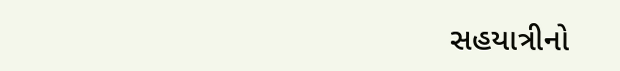સહયાત્રીનો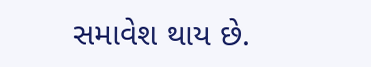સમાવેશ થાય છે.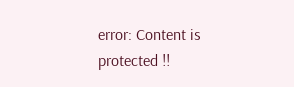error: Content is protected !!